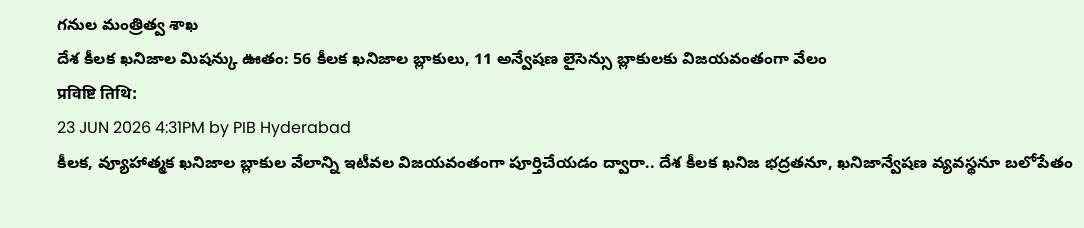గనుల మంత్రిత్వ శాఖ
దేశ కీలక ఖనిజాల మిషన్కు ఊతం: 56 కీలక ఖనిజాల బ్లాకులు, 11 అన్వేషణ లైసెన్సు బ్లాకులకు విజయవంతంగా వేలం
प्रविष्टि तिथि:
23 JUN 2026 4:31PM by PIB Hyderabad
కీలక, వ్యూహాత్మక ఖనిజాల బ్లాకుల వేలాన్ని ఇటీవల విజయవంతంగా పూర్తిచేయడం ద్వారా.. దేశ కీలక ఖనిజ భద్రతనూ, ఖనిజాన్వేషణ వ్యవస్థనూ బలోపేతం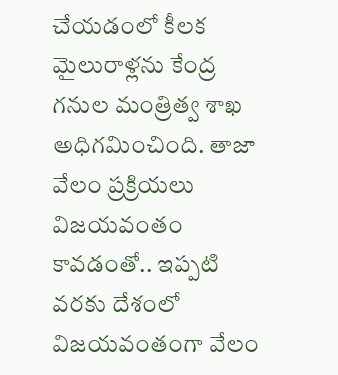చేయడంలో కీలక మైలురాళ్లను కేంద్ర గనుల మంత్రిత్వ శాఖ అధిగమించింది. తాజా వేలం ప్రక్రియలు విజయవంతం కావడంతో.. ఇప్పటి వరకు దేశంలో విజయవంతంగా వేలం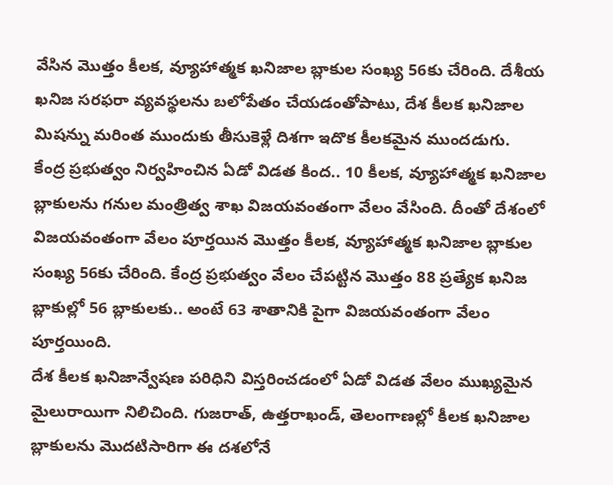వేసిన మొత్తం కీలక, వ్యూహాత్మక ఖనిజాల బ్లాకుల సంఖ్య 56కు చేరింది. దేశీయ ఖనిజ సరఫరా వ్యవస్థలను బలోపేతం చేయడంతోపాటు, దేశ కీలక ఖనిజాల మిషన్ను మరింత ముందుకు తీసుకెళ్లే దిశగా ఇదొక కీలకమైన ముందడుగు.
కేంద్ర ప్రభుత్వం నిర్వహించిన ఏడో విడత కింద.. 10 కీలక, వ్యూహాత్మక ఖనిజాల బ్లాకులను గనుల మంత్రిత్వ శాఖ విజయవంతంగా వేలం వేసింది. దీంతో దేశంలో విజయవంతంగా వేలం పూర్తయిన మొత్తం కీలక, వ్యూహాత్మక ఖనిజాల బ్లాకుల సంఖ్య 56కు చేరింది. కేంద్ర ప్రభుత్వం వేలం చేపట్టిన మొత్తం 88 ప్రత్యేక ఖనిజ బ్లాకుల్లో 56 బ్లాకులకు.. అంటే 63 శాతానికి పైగా విజయవంతంగా వేలం పూర్తయింది.
దేశ కీలక ఖనిజాన్వేషణ పరిధిని విస్తరించడంలో ఏడో విడత వేలం ముఖ్యమైన మైలురాయిగా నిలిచింది. గుజరాత్, ఉత్తరాఖండ్, తెలంగాణల్లో కీలక ఖనిజాల బ్లాకులను మొదటిసారిగా ఈ దశలోనే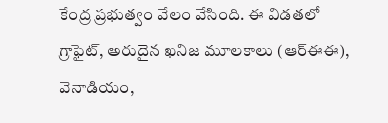కేంద్ర ప్రభుత్వం వేలం వేసింది. ఈ విడతలో గ్రాఫైట్, అరుదైన ఖనిజ మూలకాలు (ఆర్ఈఈ), వెనాడియం,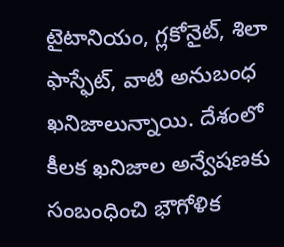టైటానియం, గ్లకోనైట్, శిలా ఫాస్ఫేట్, వాటి అనుబంధ ఖనిజాలున్నాయి. దేశంలో కీలక ఖనిజాల అన్వేషణకు సంబంధించి భౌగోళిక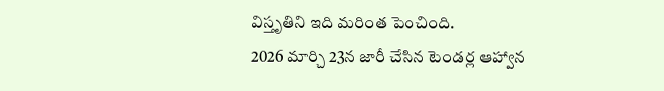విస్తృతిని ఇది మరింత పెంచింది.
2026 మార్చి 23న జారీ చేసిన టెండర్ల ఆహ్వాన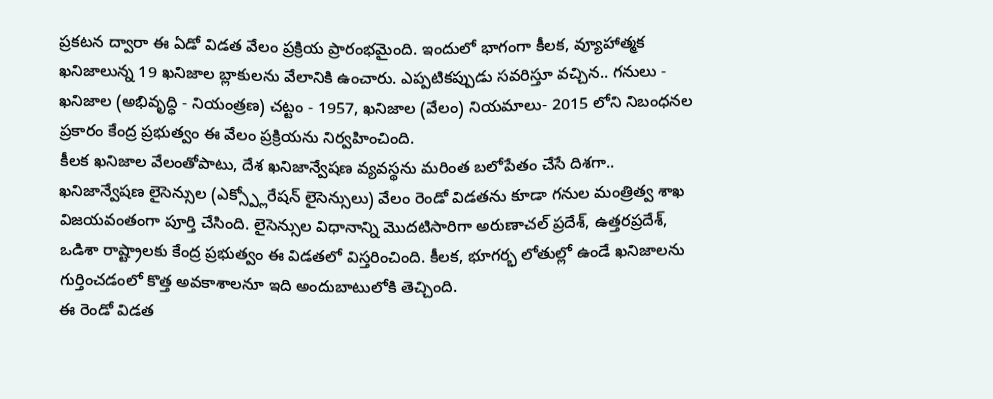ప్రకటన ద్వారా ఈ ఏడో విడత వేలం ప్రక్రియ ప్రారంభమైంది. ఇందులో భాగంగా కీలక, వ్యూహాత్మక ఖనిజాలున్న 19 ఖనిజాల బ్లాకులను వేలానికి ఉంచారు. ఎప్పటికప్పుడు సవరిస్తూ వచ్చిన.. గనులు - ఖనిజాల (అభివృద్ధి - నియంత్రణ) చట్టం - 1957, ఖనిజాల (వేలం) నియమాలు- 2015 లోని నిబంధనల ప్రకారం కేంద్ర ప్రభుత్వం ఈ వేలం ప్రక్రియను నిర్వహించింది.
కీలక ఖనిజాల వేలంతోపాటు, దేశ ఖనిజాన్వేషణ వ్యవస్థను మరింత బలోపేతం చేసే దిశగా.. ఖనిజాన్వేషణ లైసెన్సుల (ఎక్స్ప్లోరేషన్ లైసెన్సులు) వేలం రెండో విడతను కూడా గనుల మంత్రిత్వ శాఖ విజయవంతంగా పూర్తి చేసింది. లైసెన్సుల విధానాన్ని మొదటిసారిగా అరుణాచల్ ప్రదేశ్, ఉత్తరప్రదేశ్, ఒడిశా రాష్ట్రాలకు కేంద్ర ప్రభుత్వం ఈ విడతలో విస్తరించింది. కీలక, భూగర్భ లోతుల్లో ఉండే ఖనిజాలను గుర్తించడంలో కొత్త అవకాశాలనూ ఇది అందుబాటులోకి తెచ్చింది.
ఈ రెండో విడత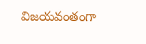విజయవంతంగా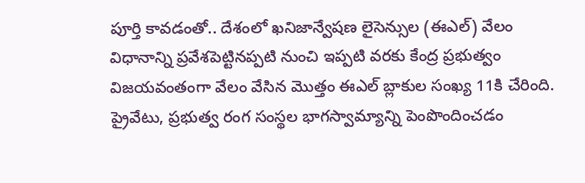పూర్తి కావడంతో.. దేశంలో ఖనిజాన్వేషణ లైసెన్సుల (ఈఎల్) వేలం విధానాన్ని ప్రవేశపెట్టినప్పటి నుంచి ఇప్పటి వరకు కేంద్ర ప్రభుత్వం విజయవంతంగా వేలం వేసిన మొత్తం ఈఎల్ బ్లాకుల సంఖ్య 11కి చేరింది. ప్రైవేటు, ప్రభుత్వ రంగ సంస్థల భాగస్వామ్యాన్ని పెంపొందించడం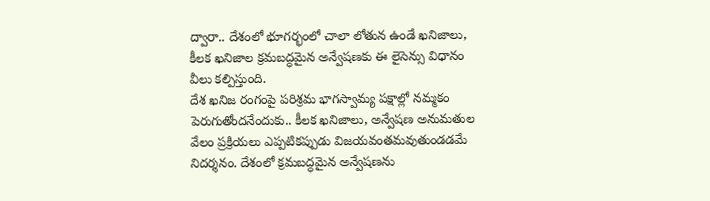ద్వారా.. దేశంలో భూగర్భంలో చాలా లోతున ఉండే ఖనిజాలు, కీలక ఖనిజాల క్రమబద్ధమైన అన్వేషణకు ఈ లైసెన్సు విధానం వీలు కల్పిస్తుంది.
దేశ ఖనిజ రంగంపై పరిశ్రమ భాగస్వామ్య పక్షాల్లో నమ్మకం పెరుగుతోందనేందుకు.. కీలక ఖనిజాలు, అన్వేషణ అనుమతుల వేలం ప్రక్రియలు ఎప్పటికప్పుడు విజయవంతమవుతుండడమే నిదర్శనం. దేశంలో క్రమబద్ధమైన అన్వేషణను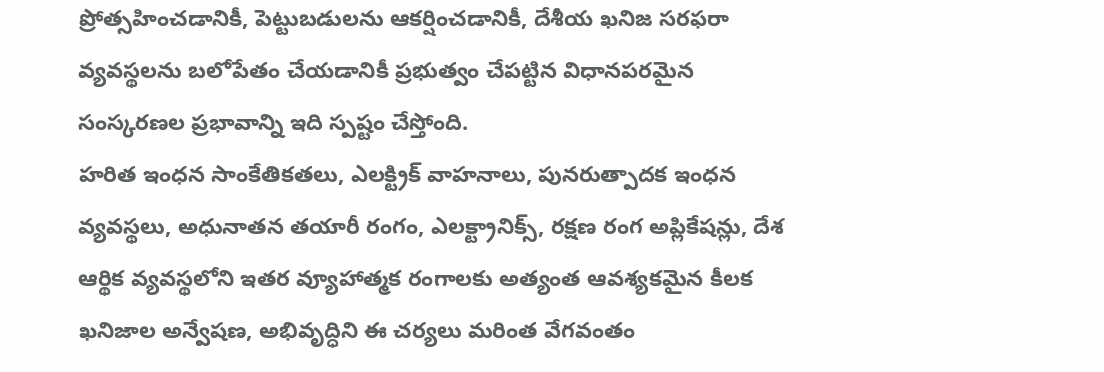ప్రోత్సహించడానికీ, పెట్టుబడులను ఆకర్షించడానికీ, దేశీయ ఖనిజ సరఫరా వ్యవస్థలను బలోపేతం చేయడానికీ ప్రభుత్వం చేపట్టిన విధానపరమైన సంస్కరణల ప్రభావాన్ని ఇది స్పష్టం చేస్తోంది.
హరిత ఇంధన సాంకేతికతలు, ఎలక్ట్రిక్ వాహనాలు, పునరుత్పాదక ఇంధన వ్యవస్థలు, అధునాతన తయారీ రంగం, ఎలక్ట్రానిక్స్, రక్షణ రంగ అప్లికేషన్లు, దేశ ఆర్థిక వ్యవస్థలోని ఇతర వ్యూహాత్మక రంగాలకు అత్యంత ఆవశ్యకమైన కీలక ఖనిజాల అన్వేషణ, అభివృద్ధిని ఈ చర్యలు మరింత వేగవంతం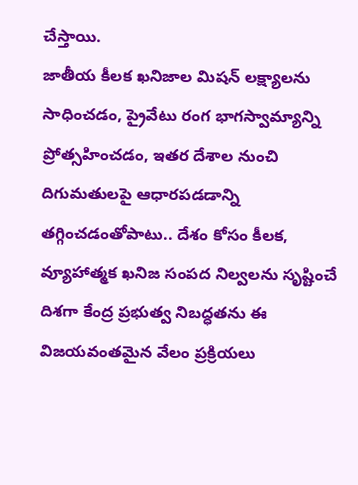చేస్తాయి.
జాతీయ కీలక ఖనిజాల మిషన్ లక్ష్యాలను సాధించడం, ప్రైవేటు రంగ భాగస్వామ్యాన్ని ప్రోత్సహించడం, ఇతర దేశాల నుంచి దిగుమతులపై ఆధారపడడాన్ని తగ్గించడంతోపాటు.. దేశం కోసం కీలక, వ్యూహాత్మక ఖనిజ సంపద నిల్వలను సృష్టించే దిశగా కేంద్ర ప్రభుత్వ నిబద్ధతను ఈ విజయవంతమైన వేలం ప్రక్రియలు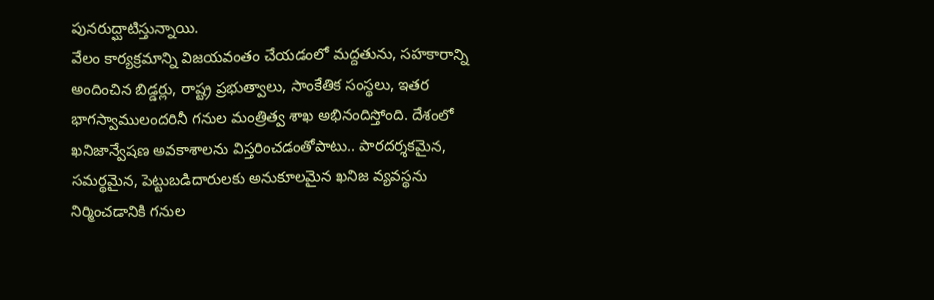పునరుద్ఘాటిస్తున్నాయి.
వేలం కార్యక్రమాన్ని విజయవంతం చేయడంలో మద్దతును, సహకారాన్ని అందించిన బిడ్డర్లు, రాష్ట్ర ప్రభుత్వాలు, సాంకేతిక సంస్థలు, ఇతర భాగస్వాములందరినీ గనుల మంత్రిత్వ శాఖ అభినందిస్తోంది. దేశంలో ఖనిజాన్వేషణ అవకాశాలను విస్తరించడంతోపాటు.. పారదర్శకమైన, సమర్థమైన, పెట్టుబడిదారులకు అనుకూలమైన ఖనిజ వ్యవస్థను నిర్మించడానికి గనుల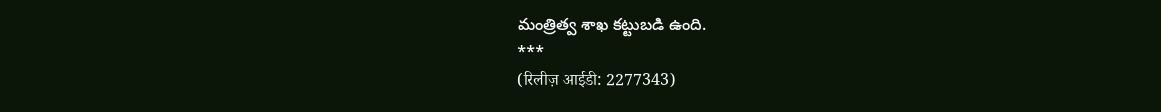మంత్రిత్వ శాఖ కట్టుబడి ఉంది.
***
(रिलीज़ आईडी: 2277343)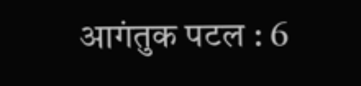आगंतुक पटल : 6